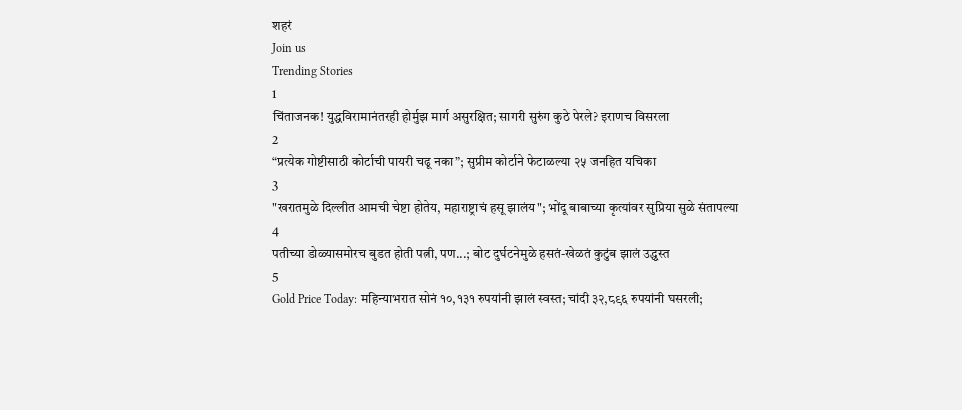शहरं
Join us
Trending Stories
1
चिंताजनक! युद्धविरामानंतरही होर्मुझ मार्ग असुरक्षित; सागरी सुरुंग कुठे पेरले? इराणच विसरला
2
“प्रत्येक गोष्टीसाठी कोर्टाची पायरी चढू नका”; सुप्रीम कोर्टाने फेटाळल्या २५ जनहित यचिका
3
"खरातमुळे दिल्लीत आमची चेष्टा होतेय, महाराष्ट्राचं हसू झालंय"; भोंदू बाबाच्या कृत्यांवर सुप्रिया सुळे संतापल्या
4
पतीच्या डोळ्यासमोरच बुडत होती पत्नी, पण...; बोट दुर्घटनेमुळे हसतं-खेळतं कुटुंब झालं उद्ध्वस्त
5
Gold Price Today: महिन्याभरात सोनं १०,१३१ रुपयांनी झालं स्वस्त; चांदी ३२,८९६ रुपयांनी घसरली;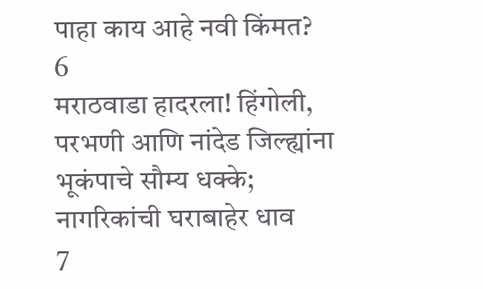पाहा काय आहे नवी किंमत?
6
मराठवाडा हादरला! हिंगोली, परभणी आणि नांदेड जिल्ह्यांना भूकंपाचे सौम्य धक्के; नागरिकांची घराबाहेर धाव
7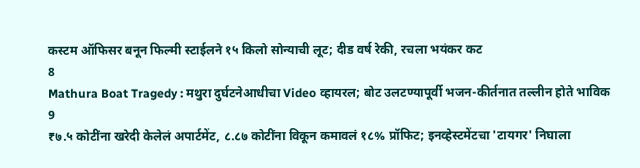कस्टम ऑफिसर बनून फिल्मी स्टाईलने १५ किलो सोन्याची लूट; दीड वर्ष रेकी, रचला भयंकर कट
8
Mathura Boat Tragedy : मथुरा दुर्घटनेआधीचा Video व्हायरल; बोट उलटण्यापूर्वी भजन-कीर्तनात तल्लीन होते भाविक
9
₹७.५ कोटींना खरेदी केलेलं अपार्टमेंट, ८.८७ कोटींना विकून कमावलं १८% प्रॉफिट; इनव्हेस्टमेंटचा 'टायगर' निघाला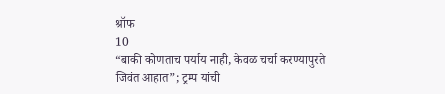श्रॉफ
10
“बाकी कोणताच पर्याय नाही, केवळ चर्चा करण्यापुरते जिवंत आहात”; ट्रम्प यांची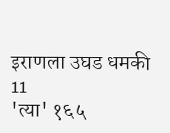इराणला उघड धमकी
11
'त्या' १६५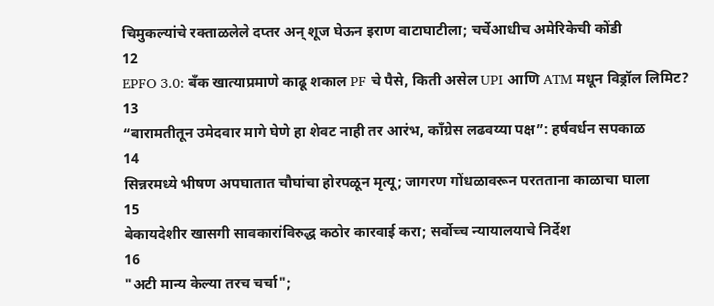चिमुकल्यांचे रक्ताळलेले दप्तर अन् शूज घेऊन इराण वाटाघाटीला; चर्चेआधीच अमेरिकेची कोंडी
12
EPFO 3.0: बँक खात्याप्रमाणे काढू शकाल PF चे पैसे, किती असेल UPI आणि ATM मधून विड्रॉल लिमिट?
13
“बारामतीतून उमेदवार मागे घेणे हा शेवट नाही तर आरंभ, काँग्रेस लढवय्या पक्ष”: हर्षवर्धन सपकाळ
14
सिन्नरमध्ये भीषण अपघातात चौघांचा होरपळून मृत्यू; जागरण गोंधळावरून परतताना काळाचा घाला
15
बेकायदेशीर खासगी सावकारांविरुद्ध कठोर कारवाई करा; सर्वोच्च न्यायालयाचे निर्देश
16
"अटी मान्य केल्या तरच चर्चा";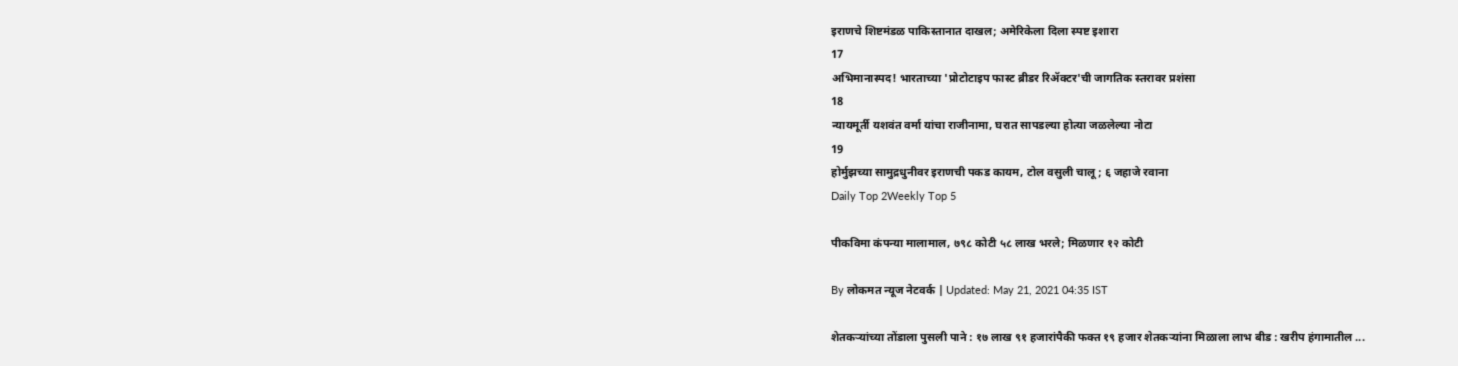इराणचे शिष्टमंडळ पाकिस्तानात दाखल; अमेरिकेला दिला स्पष्ट इशारा
17
अभिमानास्पद! भारताच्या 'प्रोटोटाइप फास्ट ब्रीडर रिॲक्टर'ची जागतिक स्तरावर प्रशंसा
18
न्यायमूर्ती यशवंत वर्मा यांचा राजीनामा, घरात सापडल्या होत्या जळलेल्या नोटा
19
होर्मुझच्या सामुद्रधुनीवर इराणची पकड कायम, टोल वसुली चालू; ६ जहाजे रवाना
Daily Top 2Weekly Top 5

पीकविमा कंपन्या मालामाल, ७९८ कोटी ५८ लाख भरले; मिळणार १२ कोटी

By लोकमत न्यूज नेटवर्क | Updated: May 21, 2021 04:35 IST

शेतकऱ्यांच्या तोंडाला पुसली पाने : १७ लाख ९१ हजारांपैकी फक्त १९ हजार शेतकऱ्यांना मिळाला लाभ बीड : खरीप हंगामातील ...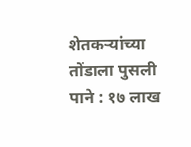शेतकऱ्यांच्या तोंडाला पुसली पाने : १७ लाख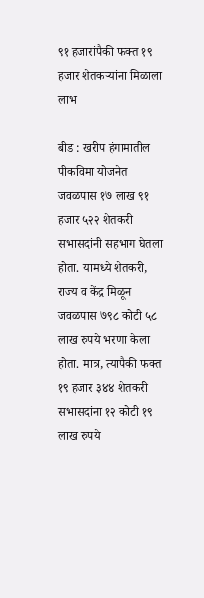९१ हजारांपैकी फक्त १९ हजार शेतकऱ्यांना मिळाला लाभ

बीड : खरीप हंगामातील पीकविमा योजनेत जवळपास १७ लाख ९१ हजार ५२२ शेतकरी सभासदांनी सहभाग घेतला होता. यामध्ये शेतकरी, राज्य व केंद्र मिळून जवळपास ७९८ कोटी ५८ लाख रुपये भरणा केला होता. मात्र, त्यापैकी फक्त १९ हजार ३४४ शेतकरी सभासदांना १२ कोटी १९ लाख रुपये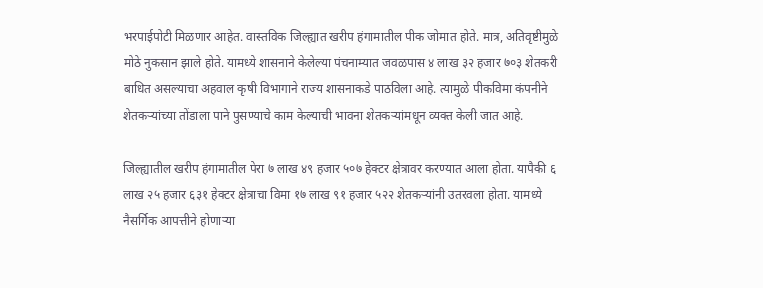भरपाईपोटी मिळणार आहेत. वास्तविक जिल्ह्यात खरीप हंगामातील पीक जोमात होते. मात्र, अतिवृष्टीमुळे मोठे नुकसान झाले होते. यामध्ये शासनाने केलेल्या पंचनाम्यात जवळपास ४ लाख ३२ हजार ७०३ शेतकरी बाधित असल्याचा अहवाल कृषी विभागाने राज्य शासनाकडे पाठविला आहे. त्यामुळे पीकविमा कंपनीने शेतकऱ्यांच्या तोंडाला पाने पुसण्याचे काम केल्याची भावना शेतकऱ्यांमधून व्यक्त केली जात आहे.

जिल्ह्यातील खरीप हंगामातील पेरा ७ लाख ४९ हजार ५०७ हेक्टर क्षेत्रावर करण्यात आला होता. यापैकी ६ लाख २५ हजार ६३१ हेक्टर क्षेत्राचा विमा १७ लाख ९१ हजार ५२२ शेतकऱ्यांनी उतरवला होता. यामध्ये नैसर्गिक आपत्तीने होणाऱ्या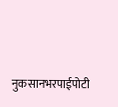नुकसानभरपाईपोटी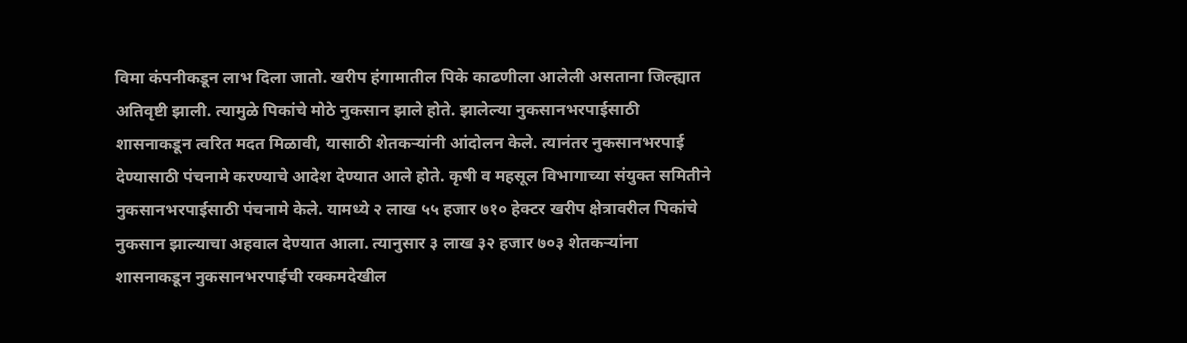विमा कंपनीकडून लाभ दिला जातो. खरीप हंगामातील पिके काढणीला आलेली असताना जिल्ह्यात अतिवृष्टी झाली. त्यामुळे पिकांचे मोठे नुकसान झाले होते. झालेल्या नुकसानभरपाईसाठी शासनाकडून त्वरित मदत मिळावी, यासाठी शेतकऱ्यांनी आंदोलन केले. त्यानंतर नुकसानभरपाई देण्यासाठी पंचनामे करण्याचे आदेश देण्यात आले होते. कृषी व महसूल विभागाच्या संयुक्त समितीने नुकसानभरपाईसाठी पंचनामे केले. यामध्ये २ लाख ५५ हजार ७१० हेक्टर खरीप क्षेत्रावरील पिकांचे नुकसान झाल्याचा अहवाल देण्यात आला. त्यानुसार ३ लाख ३२ हजार ७०३ शेतकऱ्यांना शासनाकडून नुकसानभरपाईची रक्कमदेखील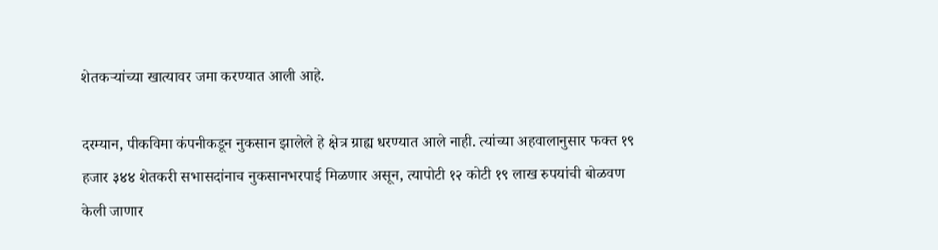शेतकऱ्यांच्या खात्यावर जमा करण्यात आली आहे.

दरम्यान, पीकविमा कंपनीकडून नुकसान झालेले हे क्षेत्र ग्राह्य धरण्यात आले नाही. त्यांच्या अहवालानुसार फक्त १९ हजार ३४४ शेतकरी सभासदांनाच नुकसानभरपाई मिळणार असून, त्यापोटी १२ कोटी १९ लाख रुपयांची बोळवण केली जाणार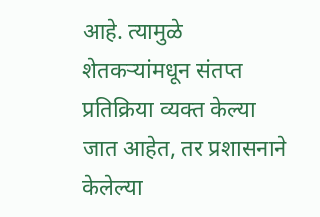आहे. त्यामुळे शेतकऱ्यांमधून संतप्त प्रतिक्रिया व्यक्त केल्या जात आहेत, तर प्रशासनाने केलेल्या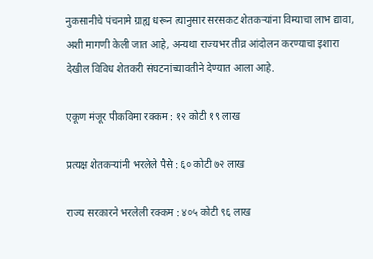नुकसानीचे पंचनामे ग्राह्य धरून त्यानुसार सरसकट शेतकऱ्यांना विम्याचा लाभ द्यावा, अशी मागणी केली जात आहे, अन्यथा राज्यभर तीव्र आंदोलन करण्याचा इशारा देखील विविध शेतकरी संघटनांच्यावतीने देण्यात आला आहे.

एकूण मंजूर पीकविमा रक्कम : १२ कोटी १९ लाख

प्रत्यक्ष शेतकऱ्यांनी भरलेले पैसे : ६० कोटी ७२ लाख

राज्य सरकारने भरलेली रक्कम : ४०५ कोटी ९६ लाख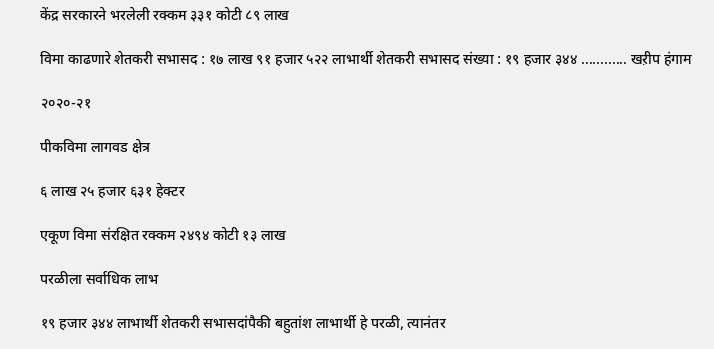केंद्र सरकारने भरलेली रक्कम ३३१ कोटी ८९ लाख

विमा काढणारे शेतकरी सभासद : १७ लाख ९१ हजार ५२२ लाभार्थी शेतकरी सभासद संख्या : १९ हजार ३४४ ............ खऱीप हंगाम

२०२०-२१

पीकविमा लागवड क्षेत्र

६ लाख २५ हजार ६३१ हेक्टर

एकूण विमा संरक्षित रक्कम २४९४ कोटी १३ लाख

परळीला सर्वाधिक लाभ

१९ हजार ३४४ लाभार्थी शेतकरी सभासदांपैकी बहुतांश लाभार्थी हे परळी, त्यानंतर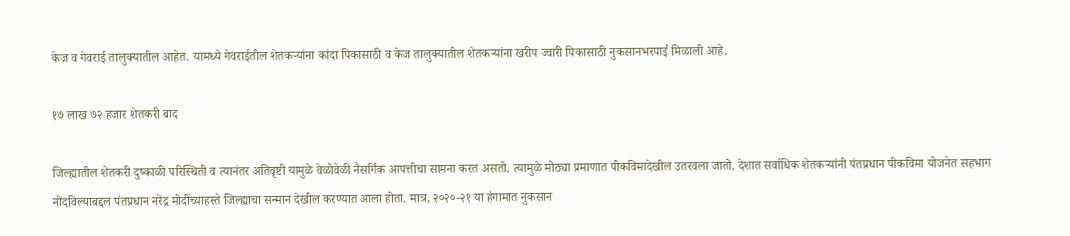केज व गेवराई तालुक्यातील आहेत. यामध्ये गेवराईतील शेतकऱ्यांना कांदा पिकासाठी व केज तालुक्यातील शेतकऱ्यांना खरीप ज्वारी पिकासाठी नुकसानभरपाई मिळाली आहे.

१७ लाख ७२ हजार शेतकरी बाद

जिल्ह्यातील शेतकरी दुष्काळी परिस्थिती व त्यानंतर अतिवृष्टी यामुळे वेळोवेळी नैसर्गिक आपत्तीचा सामना करत असतो. त्यामुळे मोठ्या प्रमाणात पीकविमादेखील उतरवला जातो. देशात सर्वाधिक शेतकऱ्यांनी पंतप्रधान पीकविमा योजनेत सहभाग नोंदविल्याबद्दल पंतप्रधान नरेंद्र मोदींच्याहस्ते जिल्ह्याचा सन्मान देखील करण्यात आला होता. मात्र, २०२०-२१ या हंगामात नुकसान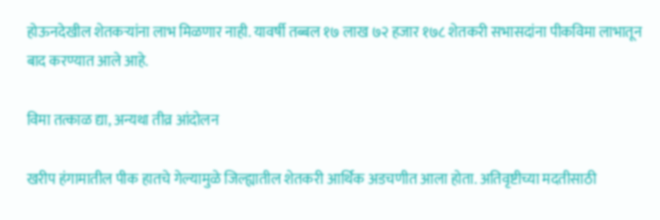होऊनदेखील शेतकऱ्यांना लाभ मिळणार नाही. यावर्षी तब्बल १७ लाख ७२ हजार १७८ शेतकरी सभासदांना पीकविमा लाभातून बाद करण्यात आले आहे.

विमा तत्काळ द्या, अन्यथा तीव्र आंदोलन

खरीप हंगामातील पीक हातचे गेल्यामुळे जिल्ह्यातील शेतकरी आर्थिक अडचणीत आला होता. अतिवृष्टीच्या मदतीसाठी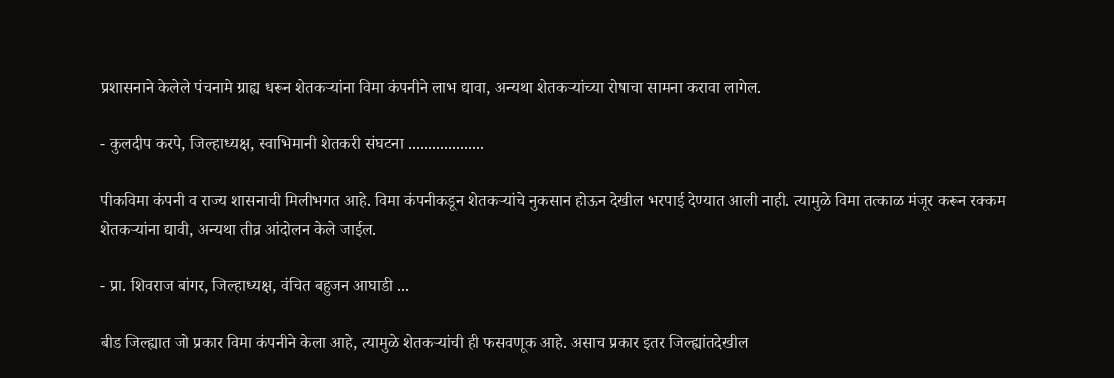प्रशासनाने केलेले पंचनामे ग्राह्य धरून शेतकऱ्यांना विमा कंपनीने लाभ द्यावा, अन्यथा शेतकऱ्यांच्या रोषाचा सामना करावा लागेल.

- कुलदीप करपे, जिल्हाध्यक्ष, स्वाभिमानी शेतकरी संघटना ...................

पीकविमा कंपनी व राज्य शासनाची मिलीभगत आहे. विमा कंपनीकडून शेतकऱ्यांचे नुकसान होऊन देखील भरपाई देण्यात आली नाही. त्यामुळे विमा तत्काळ मंजूर करून रक्कम शेतकऱ्यांना द्यावी, अन्यथा तीव्र आंदोलन केले जाईल.

- प्रा. शिवराज बांगर, जिल्हाध्यक्ष, वंचित बहुजन आघाडी ...

बीड जिल्ह्यात जो प्रकार विमा कंपनीने केला आहे, त्यामुळे शेतकऱ्यांची ही फसवणूक आहे. असाच प्रकार इतर जिल्ह्यांतदेखील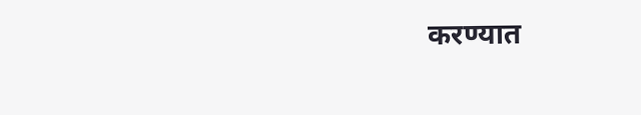करण्यात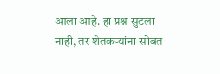आला आहे. हा प्रश्न सुटला नाही, तर शेतकऱ्यांना सोबत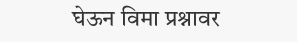घेऊन विमा प्रश्नावर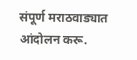संपूर्ण मराठवाड्यात आंदोलन करू.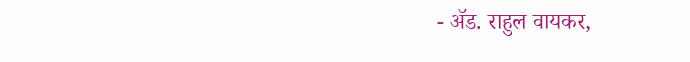- ॲड. राहुल वायकर,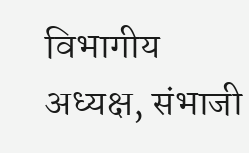विभागीय अध्यक्ष, संभाजी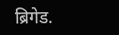ब्रिगेड.